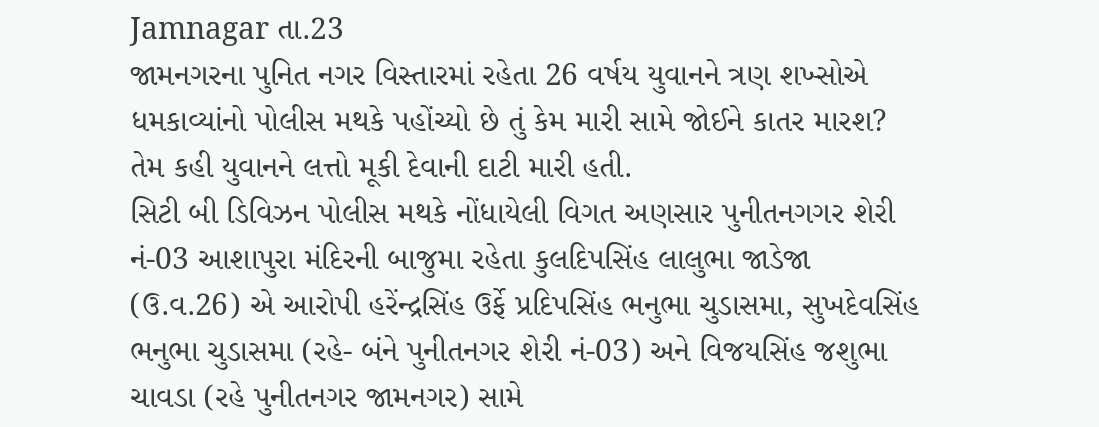Jamnagar તા.23
જામનગરના પુનિત નગર વિસ્તારમાં રહેતા 26 વર્ષય યુવાનને ત્રણ શખ્સોએ ધમકાવ્યાંનો પોલીસ મથકે પહોંચ્યો છે તું કેમ મારી સામે જોઈને કાતર મારશ? તેમ કહી યુવાનને લત્તો મૂકી દેવાની દાટી મારી હતી.
સિટી બી ડિવિઝન પોલીસ મથકે નોંધાયેલી વિગત અણસાર પુનીતનગગર શેરી નં-03 આશાપુરા મંદિરની બાજુમા રહેતા કુલદિપસિંહ લાલુભા જાડેજા (ઉ.વ.26) એ આરોપી હરેંન્દ્રસિંહ ઉર્ફે પ્રદિપસિંહ ભનુભા ચુડાસમા, સુખદેવસિંહ ભનુભા ચુડાસમા (રહે- બંને પુનીતનગર શેરી નં-03) અને વિજયસિંહ જશુભા ચાવડા (રહે પુનીતનગર જામનગર) સામે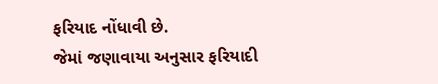ફરિયાદ નોંધાવી છે.
જેમાં જણાવાયા અનુસાર ફરિયાદી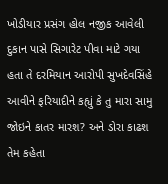ખોડીયાર પ્રસંગ હોલ નજીક આવેલી દુકાન પાસે સિગારેટ પીવા માટે ગયા હતા તે દરમિયાન આરોપી સુખદેવસિંહે આવીને ફરિયાદીને કહ્યું કે તુ મારા સામુ જોઇને કાતર મારશ? અને ડોરા કાઢશ તેમ કહેતા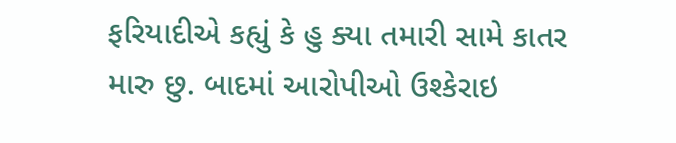ફરિયાદીએ કહ્યું કે હુ ક્યા તમારી સામે કાતર મારુ છુ. બાદમાં આરોપીઓ ઉશ્કેરાઇ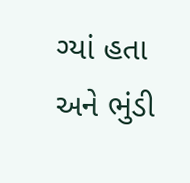ગ્યાં હતા અને ભુંડી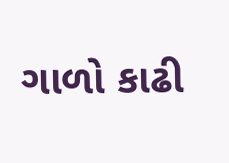ગાળો કાઢી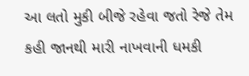આ લતો મુકી બીજે રહેવા જતો રેજે તેમ કહી જાનથી મારી નાખવાની ધમકી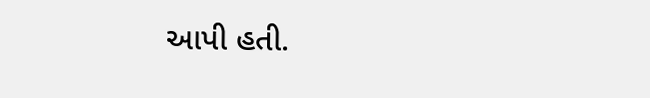આપી હતી.